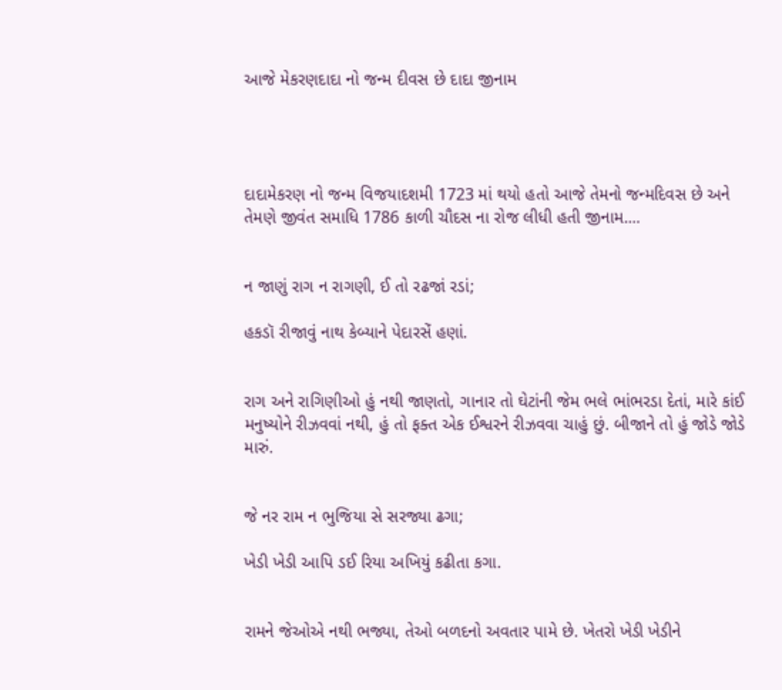આજે મેકરણદાદા નો જન્મ દીવસ છે દાદા જીનામ




દાદામેકરણ નો જન્મ વિજયાદશમી 1723 માં થયો હતો આજે તેમનો જન્મદિવસ છે અને તેમણે જીવંત સમાધિ 1786 કાળી ચૌદસ ના રોજ લીધી હતી જીનામ....


ન જાણું રાગ ન રાગણી, ઈ તો રઢજાં રડાં;

હકડૉ રીજાવું નાથ કેબ્યાને પેદારસેં હણાં.


રાગ અને રાગિણીઓ હું નથી જાણતો, ગાનાર તો ઘેટાંની જેમ ભલે ભાંભરડા દેતાં, મારે કાંઈ મનુષ્યોને રીઝવવાં નથી, હું તો ફક્ત એક ઈશ્વરને રીઝવવા ચાહું છું. બીજાને તો હું જોડે જોડે મારું.


જે નર રામ ન ભુજિયા સે સરજ્યા ઢગા;

ખેડી ખેડી આપિ ડઈ રિયા અખિયું કઢીતા કગા.


રામને જેઓએ નથી ભજ્યા, તેઓ બળદનો અવતાર પામે છે. ખેતરો ખેડી ખેડીને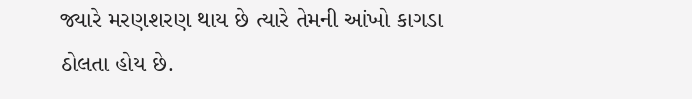જ્યારે મરણશરણ થાય છે ત્યારે તેમની આંખો કાગડા ઠોલતા હોય છે.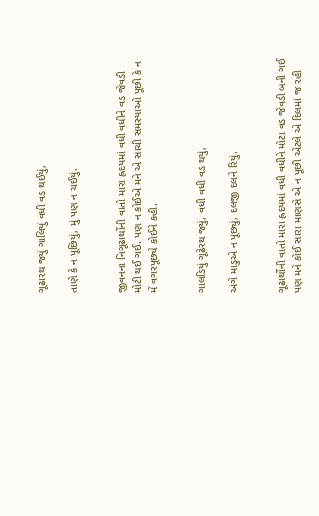ગૂઢારથ જ્યું ગાલિયું વધી વડ થઈયું,

તાણે કે ન પૂછિયું, મું પણ ન ચઈયું.


જીવનના નિગૂઢાર્થોની વાતો મારા હ્રદયમાં વધી વધીને વડ જેવડી મોટી થઈ ગઈ. પણ ન કોઈએ મને એ સાચી સમસ્યાઓ પૂછી કે ન મેં વગરપૂછ્યે કોઈને કહી.


ગાલડિયું ગૂઢેરથ જ્યું, વધી વધી વડ થયું,

અંગે માડુએ ન પૂછ્યું, દલજી દલને રિયું.


ગૂઢાર્થોની વાતો મારા હ્રદયમાં વધી વધીને મોટા વડ જેવડી બની ગઈ પણ મને કોઈ સારા માણસે એ ન પૂછી એટલે એ દિલમાં જ રહી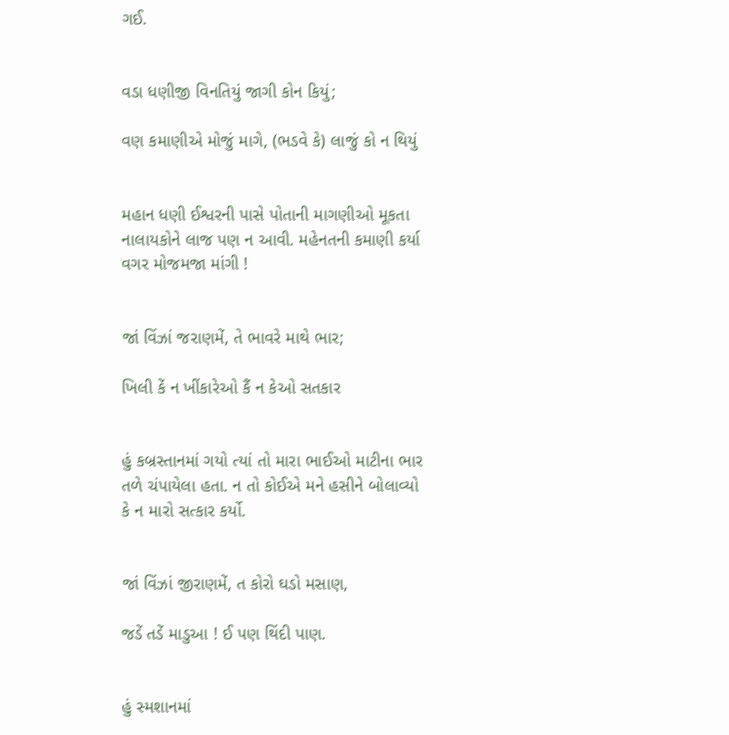ગઈ.


વડા ધણીજી વિનતિયું જાગી કોન કિયું;

વણ કમાણીએ મોજું માગે, (ભડવે કે) લાજું કો ન થિયું


મહાન ધણી ઈશ્વરની પાસે પોતાની માગણીઓ મૂકતા નાલાયકોને લાજ પણ ન આવી. મહેનતની કમાણી કર્યા વગર મોજમજા માંગી !


જાં વિંઝાં જરાણમેં, તે ભાવરે માથે ભાર;

ખિલી કેં ન ખીંકારેઓ કૈં ન કેઓ સતકાર


હું કબ્રસ્તાનમાં ગયો ત્યાં તો મારા ભાઈઓ માટીના ભાર તળે ચંપાયેલા હતા. ન તો કોઈએ મને હસીને બોલાવ્યો કે ન મારો સત્કાર કર્યો.


જાં વિંઝાં જીરાણમેં, ત કોરો ઘડો મસાણ,

જડેં તડેં માડુઆ ! ઈ પણ થિંદી પાણ.


હું સ્મશાનમાં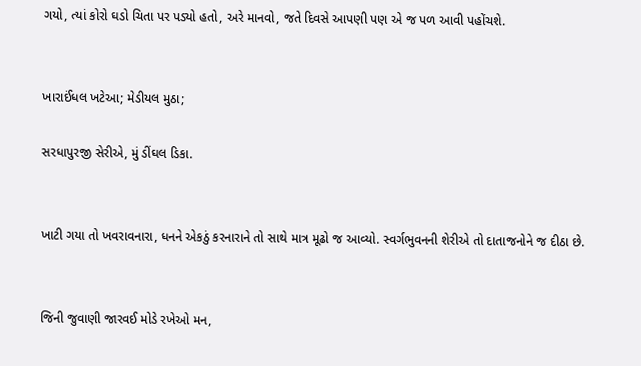ગયો, ત્યાં કોરો ઘડો ચિતા પર પડ્યો હતો, અરે માનવો, જતે દિવસે આપણી પણ એ જ પળ આવી પહોંચશે.


ખારાઈંધલ ખટેઆ; મેડીયલ મુઠા;

સરધાપુરજી સેરીએ, મું ડીંઘલ ડિકા.


ખાટી ગયા તો ખવરાવનારા, ધનને એકઠું કરનારાને તો સાથે માત્ર મૂઢો જ આવ્યો. સ્વર્ગભુવનની શેરીએ તો દાતાજનોને જ દીઠા છે.


જિની જુવાણી જારવઈ મોડે રખેઓ મન,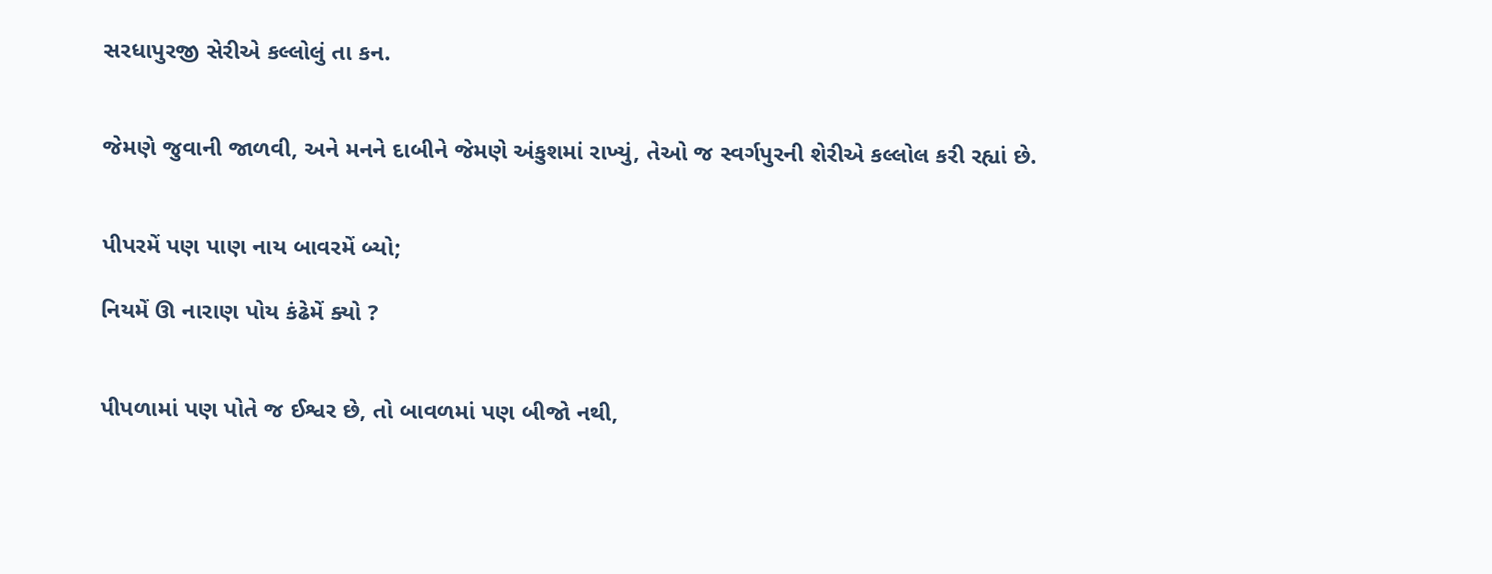સરધાપુરજી સેરીએ કલ્લોલું તા કન.


જેમણે જુવાની જાળવી, અને મનને દાબીને જેમણે અંકુશમાં રાખ્યું, તેઓ જ સ્વર્ગપુરની શેરીએ કલ્લોલ કરી રહ્યાં છે.


પીપરમેં પણ પાણ નાય બાવરમેં બ્યો;

નિયમેં ઊ નારાણ પોય કંઢેમેં ક્યો ?


પીપળામાં પણ પોતે જ ઈશ્વર છે, તો બાવળમાં પણ બીજો નથી,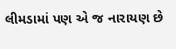લીમડામાં પણ એ જ નારાયણ છે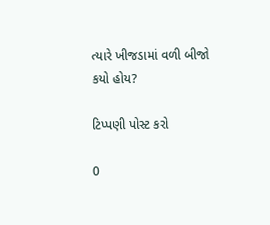ત્યારે ખીજડામાં વળી બીજો કયો હોય?

ટિપ્પણી પોસ્ટ કરો

0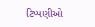ટિપ્પણીઓ